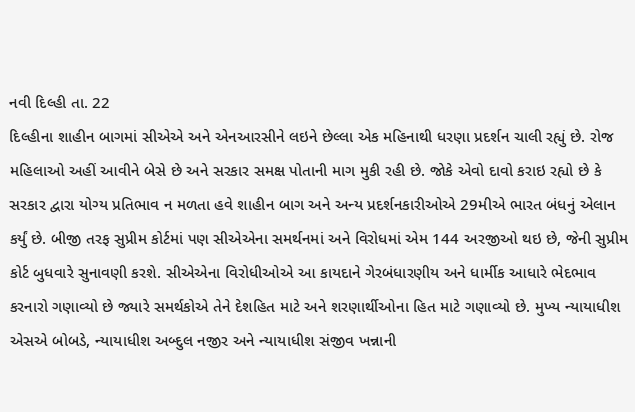નવી દિલ્હી તા. 22
દિલ્હીના શાહીન બાગમાં સીએએ અને એનઆરસીને લઇને છેલ્લા એક મહિનાથી ધરણા પ્રદર્શન ચાલી રહ્યું છે. રોજ મહિલાઓ અહીં આવીને બેસે છે અને સરકાર સમક્ષ પોતાની માગ મુકી રહી છે. જોકે એવો દાવો કરાઇ રહ્યો છે કે સરકાર દ્વારા યોગ્ય પ્રતિભાવ ન મળતા હવે શાહીન બાગ અને અન્ય પ્રદર્શનકારીઓએ 29મીએ ભારત બંધનું એલાન કર્યું છે. બીજી તરફ સુપ્રીમ કોર્ટમાં પણ સીએએના સમર્થનમાં અને વિરોધમાં એમ 144 અરજીઓ થઇ છે, જેની સુપ્રીમ કોર્ટ બુધવારે સુનાવણી કરશે. સીએએના વિરોધીઓએ આ કાયદાને ગેરબંધારણીય અને ધાર્મીક આધારે ભેદભાવ કરનારો ગણાવ્યો છે જ્યારે સમર્થકોએ તેને દેશહિત માટે અને શરણાર્થીઓના હિત માટે ગણાવ્યો છે. મુખ્ય ન્યાયાધીશ એસએ બોબડે, ન્યાયાધીશ અબ્દુલ નજીર અને ન્યાયાધીશ સંજીવ ખન્નાની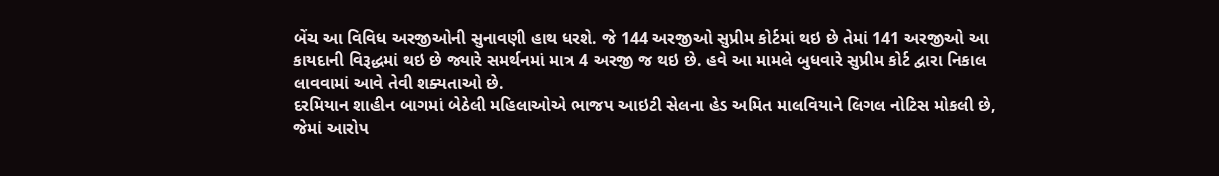બેંચ આ વિવિધ અરજીઓની સુનાવણી હાથ ધરશે. જે 144 અરજીઓ સુપ્રીમ કોર્ટમાં થઇ છે તેમાં 141 અરજીઓ આ કાયદાની વિરૂદ્ધમાં થઇ છે જ્યારે સમર્થનમાં માત્ર 4 અરજી જ થઇ છે. હવે આ મામલે બુધવારે સુપ્રીમ કોર્ટ દ્વારા નિકાલ લાવવામાં આવે તેવી શક્યતાઓ છે.
દરમિયાન શાહીન બાગમાં બેઠેલી મહિલાઓએ ભાજપ આઇટી સેલના હેડ અમિત માલવિયાને લિગલ નોટિસ મોકલી છે, જેમાં આરોપ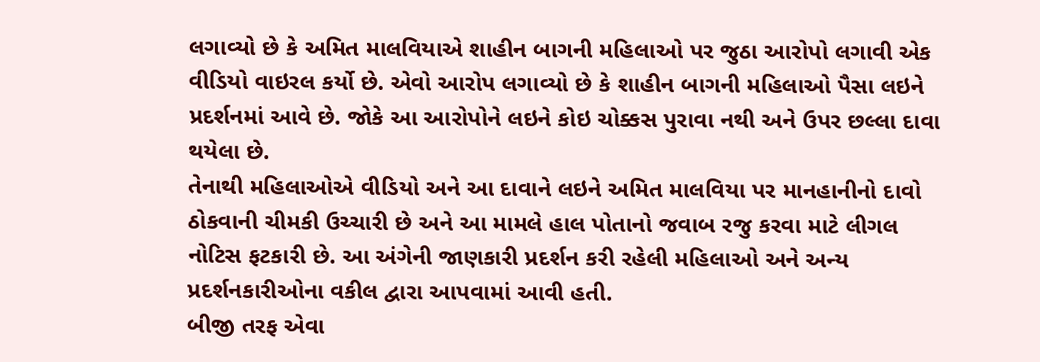લગાવ્યો છે કે અમિત માલવિયાએ શાહીન બાગની મહિલાઓ પર જુઠા આરોપો લગાવી એક વીડિયો વાઇરલ કર્યો છે. એવો આરોપ લગાવ્યો છે કે શાહીન બાગની મહિલાઓ પૈસા લઇને પ્રદર્શનમાં આવે છે. જોકે આ આરોપોને લઇને કોઇ ચોક્કસ પુરાવા નથી અને ઉપર છલ્લા દાવા થયેલા છે.
તેનાથી મહિલાઓએ વીડિયો અને આ દાવાને લઇને અમિત માલવિયા પર માનહાનીનો દાવો ઠોકવાની ચીમકી ઉચ્ચારી છે અને આ મામલે હાલ પોતાનો જવાબ રજુ કરવા માટે લીગલ નોટિસ ફટકારી છે. આ અંગેની જાણકારી પ્રદર્શન કરી રહેલી મહિલાઓ અને અન્ય પ્રદર્શનકારીઓના વકીલ દ્વારા આપવામાં આવી હતી.
બીજી તરફ એવા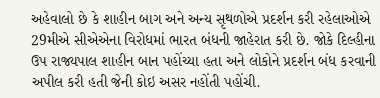અહેવાલો છે કે શાહીન બાગ અને અન્ય સૃથળોએ પ્રદર્શન કરી રહેલાઓએ 29મીએ સીએએના વિરોધમાં ભારત બંધની જાહેરાત કરી છે. જોકે દિલ્હીના ઉપ રાજ્યપાલ શાહીન બાન પહોંચ્યા હતા અને લોકોને પ્રદર્શન બંધ કરવાની અપીલ કરી હતી જેની કોઇ અસર નહોંતી પહોંચી.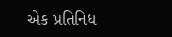એક પ્રતિનિધ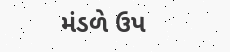મંડળે ઉપ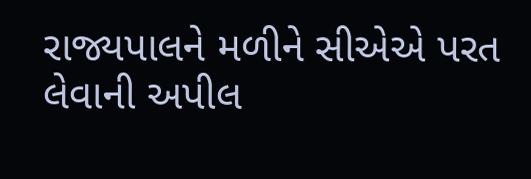રાજ્યપાલને મળીને સીએએ પરત લેવાની અપીલ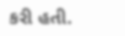કરી હતી.